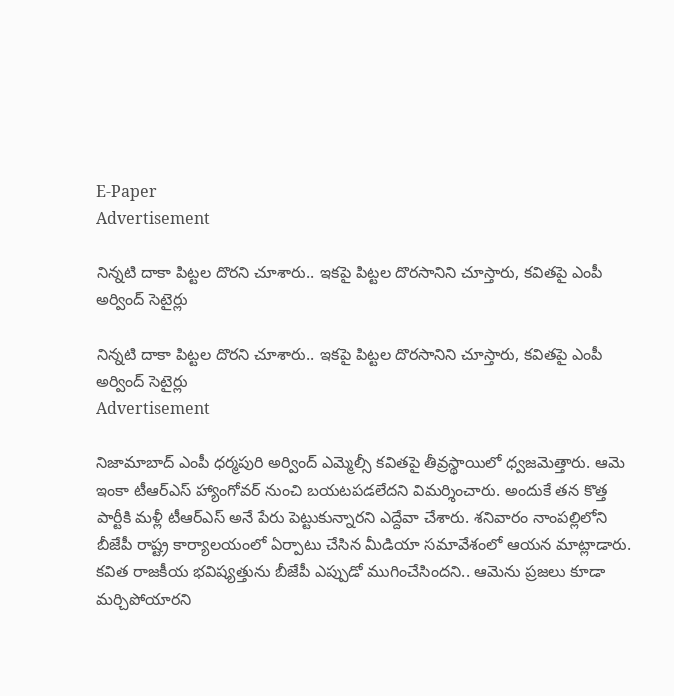E-Paper
Advertisement

నిన్నటి దాకా పిట్టల దొరని చూశారు.. ఇకపై పిట్టల దొరసానిని చూస్తారు, కవితపై ఎంపీ అర్వింద్ సెటైర్లు

నిన్నటి దాకా పిట్టల దొరని చూశారు.. ఇకపై పిట్టల దొరసానిని చూస్తారు, కవితపై ఎంపీ అర్వింద్ సెటైర్లు
Advertisement

నిజామాబాద్ ఎంపీ ధర్మపురి అర్వింద్ ఎమ్మెల్సీ కవితపై తీవ్రస్థాయిలో ధ్వజమెత్తారు. ఆమె ఇంకా టీఆర్ఎస్ హ్యాంగోవర్ నుంచి బయటపడలేదని విమర్శించారు. అందుకే తన కొత్త పార్టీకి మళ్లీ టీఆర్ఎస్ అనే పేరు పెట్టుకున్నారని ఎద్దేవా చేశారు. శనివారం నాంపల్లిలోని బీజేపీ రాష్ట్ర కార్యాలయంలో ఏర్పాటు చేసిన మీడియా సమావేశంలో ఆయన మాట్లాడారు. కవిత రాజకీయ భవిష్యత్తును బీజేపీ ఎప్పుడో ముగించేసిందని.. ఆమెను ప్రజలు కూడా మర్చిపోయారని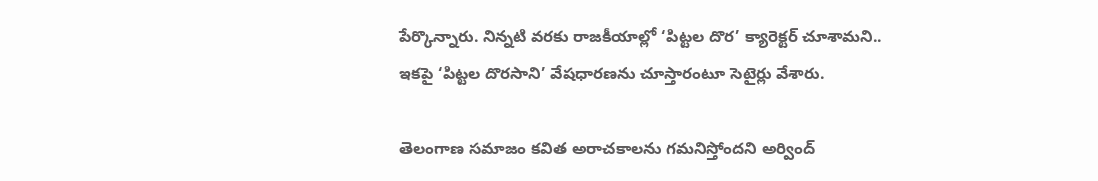పేర్కొన్నారు. నిన్నటి వరకు రాజకీయాల్లో ‘పిట్టల దొర’ క్యారెక్టర్ చూశామని.. ఇకపై ‘పిట్టల దొరసాని’ వేషధారణను చూస్తారంటూ సెటైర్లు వేశారు.

తెలంగాణ సమాజం కవిత అరాచకాలను గమనిస్తోందని అర్వింద్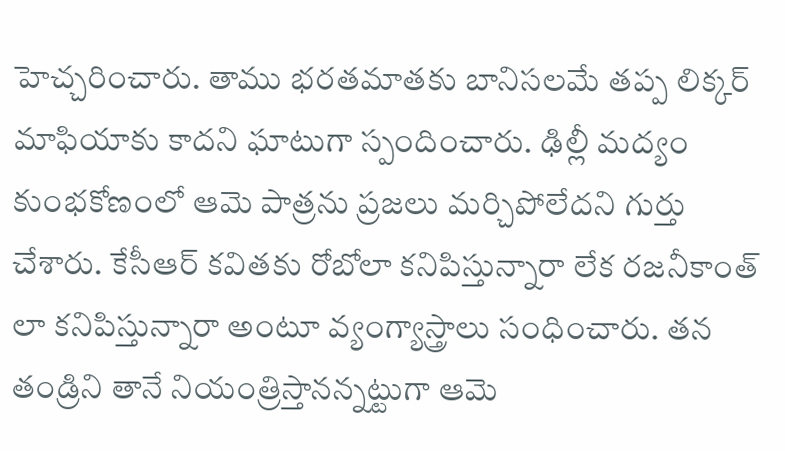హెచ్చరించారు. తాము భరతమాతకు బానిసలమే తప్ప లిక్కర్ మాఫియాకు కాదని ఘాటుగా స్పందించారు. ఢిల్లీ మద్యం కుంభకోణంలో ఆమె పాత్రను ప్రజలు మర్చిపోలేదని గుర్తు చేశారు. కేసీఆర్ కవితకు రోబోలా కనిపిస్తున్నారా లేక రజనీకాంత్ లా కనిపిస్తున్నారా అంటూ వ్యంగ్యాస్త్రాలు సంధించారు. తన తండ్రిని తానే నియంత్రిస్తానన్నట్టుగా ఆమె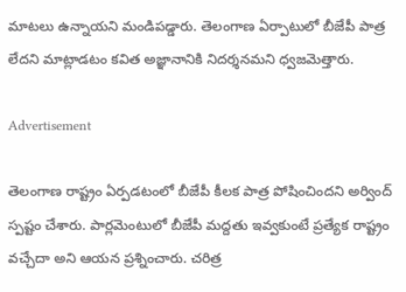మాటలు ఉన్నాయని మండిపడ్డారు. తెలంగాణ ఏర్పాటులో బీజేపీ పాత్ర లేదని మాట్లాడటం కవిత అజ్ఞానానికి నిదర్శనమని ధ్వజమెత్తారు.

Advertisement

తెలంగాణ రాష్ట్రం ఏర్పడటంలో బీజేపీ కీలక పాత్ర పోషించిందని అర్వింద్ స్పష్టం చేశారు. పార్లమెంటులో బీజేపీ మద్దతు ఇవ్వకుంటే ప్రత్యేక రాష్ట్రం వచ్చేదా అని ఆయన ప్రశ్నించారు. చరిత్ర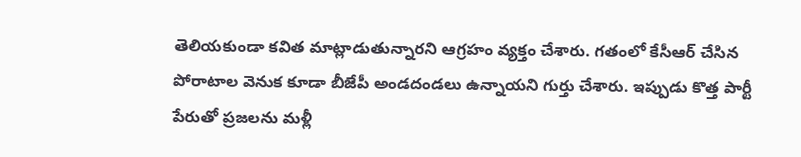తెలియకుండా కవిత మాట్లాడుతున్నారని ఆగ్రహం వ్యక్తం చేశారు. గతంలో కేసీఆర్ చేసిన పోరాటాల వెనుక కూడా బీజేపీ అండదండలు ఉన్నాయని గుర్తు చేశారు. ఇప్పుడు కొత్త పార్టీ పేరుతో ప్రజలను మళ్లీ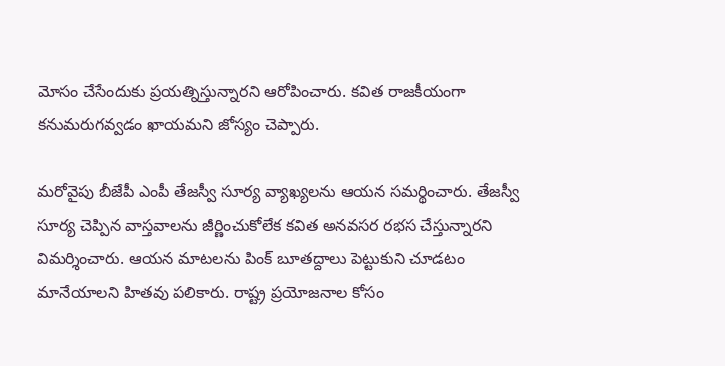మోసం చేసేందుకు ప్రయత్నిస్తున్నారని ఆరోపించారు. కవిత రాజకీయంగా కనుమరుగవ్వడం ఖాయమని జోస్యం చెప్పారు.

మరోవైపు బీజేపీ ఎంపీ తేజస్వీ సూర్య వ్యాఖ్యలను ఆయన సమర్థించారు. తేజస్వీ సూర్య చెప్పిన వాస్తవాలను జీర్ణించుకోలేక కవిత అనవసర రభస చేస్తున్నారని విమర్శించారు. ఆయన మాటలను పింక్ బూతద్దాలు పెట్టుకుని చూడటం మానేయాలని హితవు పలికారు. రాష్ట్ర ప్రయోజనాల కోసం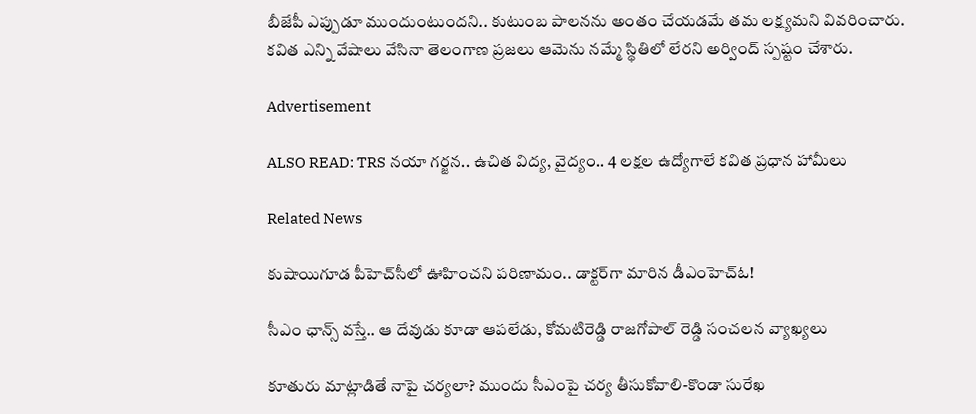బీజేపీ ఎప్పుడూ ముందుంటుందని.. కుటుంబ పాలనను అంతం చేయడమే తమ లక్ష్యమని వివరించారు. కవిత ఎన్ని వేషాలు వేసినా తెలంగాణ ప్రజలు ఆమెను నమ్మే స్థితిలో లేరని అర్వింద్ స్పష్టం చేశారు.

Advertisement

ALSO READ: TRS నయా గర్జన.. ఉచిత విద్య, వైద్యం.. 4 లక్షల ఉద్యోగాలే కవిత ప్రధాన హామీలు

Related News

కుషాయిగూడ పీహెచ్‌సీలో ఊహించని పరిణామం.. డాక్టర్‌గా మారిన డీఎంహెచ్‌ఓ!

సీఎం ఛాన్స్ వస్తే.. ఆ దేవుడు కూడా ఆపలేడు, కోమటిరెడ్డి రాజగోపాల్ రెడ్డి సంచలన వ్యాఖ్యలు

కూతురు మాట్లాడితే నాపై చర్యలా? ముందు సీఎంపై చర్య తీసుకోవాలి-కొండా సురేఖ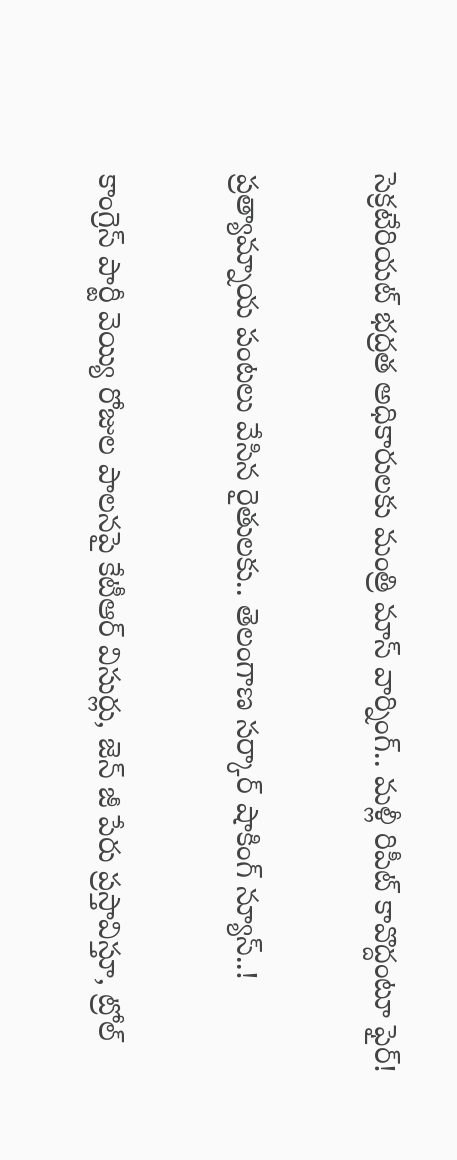సెక్రటేరియట్ భద్రత అధికారులకు మంత్రి మాస్ వార్నింగ్.. మళ్లీ రిపీట్ కావొద్దంటూ ఫైర్!

ప్రత్యామ్నాయ పంటలు వేసిన రైతులకు.. తెలంగాణ సర్కార్ షాకింగ్ న్యూస్..!

కాంగ్రెస్ పార్టీ వెయ్యి రోజుల పాలనపై కేటీఆర్ విసుర్లు, జెన్ జీ పేరు ప్రస్తావిస్తూ, ట్రోల్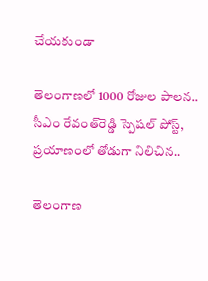చేయకుండా

తెలంగాణలో 1000 రోజుల పాలన.. సీఎం రేవంత్‌రెడ్డి స్పెషల్ పోస్ట్, ప్రయాణంలో తోడుగా నిలిచిన..

తెలంగాణ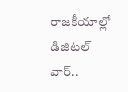రాజకీయాల్లో డిజిటల్ వార్..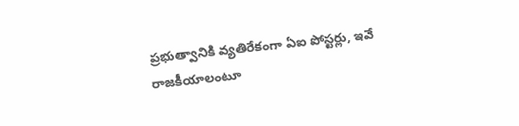ప్రభుత్వానికి వ్యతిరేకంగా ఏఐ పోస్టర్లు, ఇవే రాజకీయాలంటూ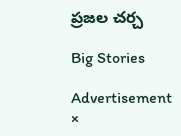ప్రజల చర్చ

Big Stories

Advertisement
×